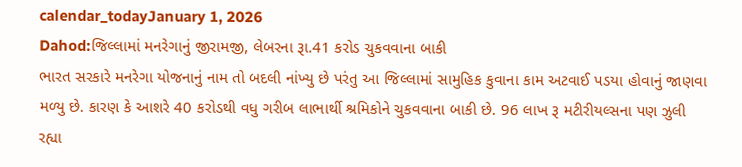calendar_todayJanuary 1, 2026
Dahod:જિલ્લામાં મનરેગાનું જીરામજી, લેબરના રૂા.41 કરોડ ચુકવવાના બાકી
ભારત સરકારે મનરેગા યોજનાનું નામ તો બદલી નાંખ્યુ છે પરંતુ આ જિલ્લામાં સામુહિક કુવાના કામ અટવાઈ પડયા હોવાનું જાણવા મળ્યુ છે. કારણ કે આશરે 40 કરોડથી વધુ ગરીબ લાભાર્થી શ્રમિકોને ચુકવવાના બાકી છે. 96 લાખ રૂ મટીરીયલ્સના પણ ઝુલી રહ્યા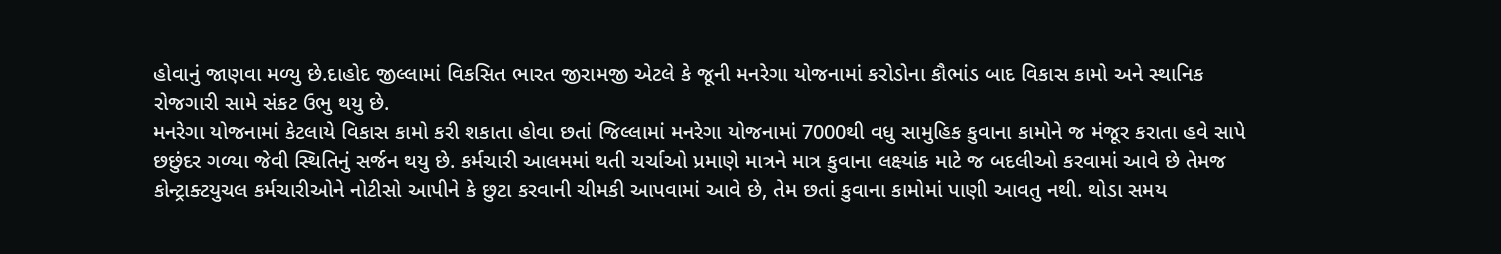હોવાનું જાણવા મળ્યુ છે.દાહોદ જીલ્લામાં વિકસિત ભારત જીરામજી એટલે કે જૂની મનરેગા યોજનામાં કરોડોના કૌભાંડ બાદ વિકાસ કામો અને સ્થાનિક રોજગારી સામે સંકટ ઉભુ થયુ છે.
મનરેગા યોજનામાં કેટલાયે વિકાસ કામો કરી શકાતા હોવા છતાં જિલ્લામાં મનરેગા યોજનામાં 7000થી વધુ સામુહિક કુવાના કામોને જ મંજૂર કરાતા હવે સાપે છછુંદર ગળ્યા જેવી સ્થિતિનું સર્જન થયુ છે. કર્મચારી આલમમાં થતી ચર્ચાઓ પ્રમાણે માત્રને માત્ર કુવાના લક્ષ્યાંક માટે જ બદલીઓ કરવામાં આવે છે તેમજ કોન્ટ્રાક્ટયુચલ કર્મચારીઓને નોટીસો આપીને કે છુટા કરવાની ચીમકી આપવામાં આવે છે, તેમ છતાં કુવાના કામોમાં પાણી આવતુ નથી. થોડા સમય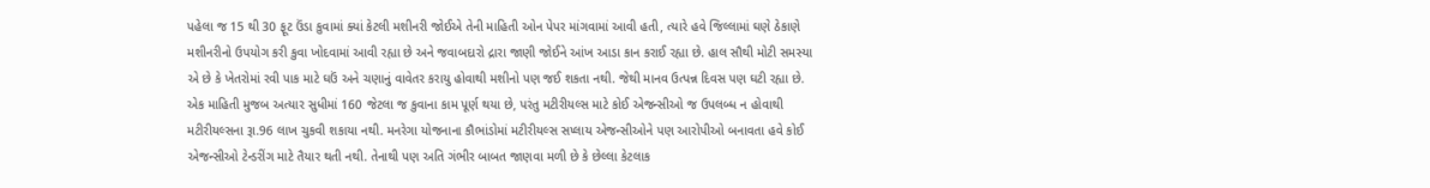પહેલા જ 15 થી 30 ફૂટ ઉંડા કુવામાં ક્યાં કેટલી મશીનરી જોઈએ તેની માહિતી ઓન પેપર માંગવામાં આવી હતી, ત્યારે હવે જિલ્લામાં ઘણે ઠેકાણે મશીનરીનો ઉપયોગ કરી કુવા ખોદવામાં આવી રહ્યા છે અને જવાબદારો દ્રારા જાણી જોઈને આંખ આડા કાન કરાઈ રહ્યા છે. હાલ સૌથી મોટી સમસ્યા એ છે કે ખેતરોમાં રવી પાક માટે ઘઉં અને ચણાનું વાવેતર કરાયુ હોવાથી મશીનો પણ જઈ શકતા નથી. જેથી માનવ ઉત્પન્ન દિવસ પણ ઘટી રહ્યા છે. એક માહિતી મુજબ અત્યાર સુધીમાં 160 જેટલા જ કુવાના કામ પૂર્ણ થયા છે, પરંતુ મટીરીયલ્સ માટે કોઈ એજન્સીઓ જ ઉપલબ્ધ ન હોવાથી મટીરીયલ્સના રૂા.96 લાખ ચુકવી શકાયા નથી. મનરેગા યોજનાના કૌભાંડોમાં મટીરીયલ્સ સપ્લાય એજન્સીઓને પણ આરોપીઓ બનાવતા હવે કોઈ એજન્સીઓ ટેન્ડરીંગ માટે તૈયાર થતી નથી. તેનાથી પણ અતિ ગંભીર બાબત જાણવા મળી છે કે છેલ્લા કેટલાક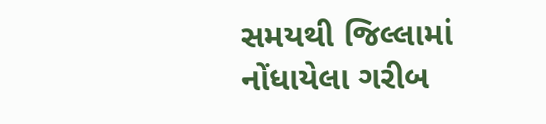સમયથી જિલ્લામાં નોંધાયેલા ગરીબ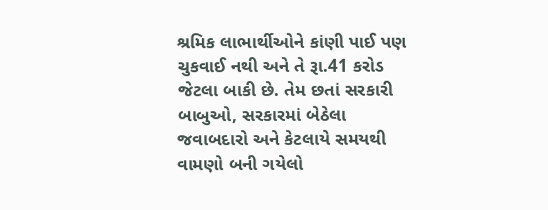શ્રમિક લાભાર્થીઓને કાંણી પાઈ પણ ચુકવાઈ નથી અને તે રૂા.41 કરોડ જેટલા બાકી છે. તેમ છતાં સરકારી બાબુઓ, સરકારમાં બેઠેલા જવાબદારો અને કેટલાયે સમયથી વામણો બની ગયેલો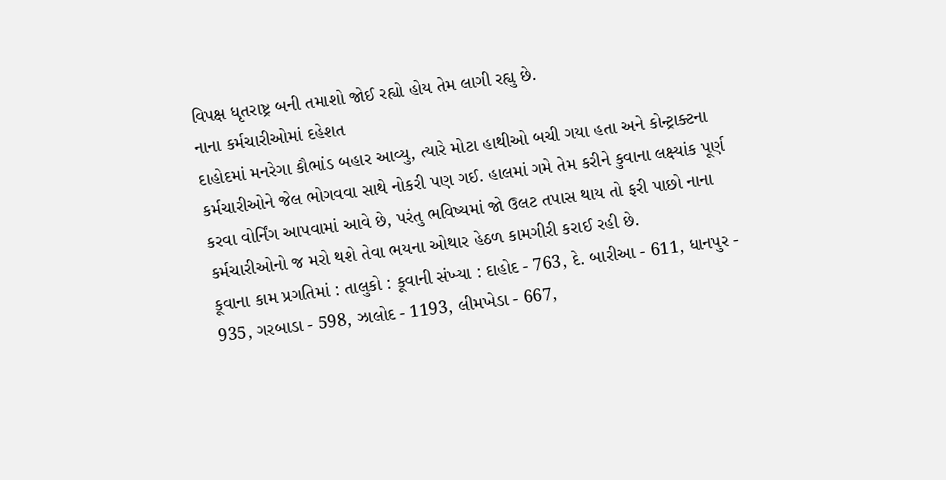વિપક્ષ ધૃતરાષ્ટ્ર બની તમાશો જોઈ રહ્યો હોય તેમ લાગી રહ્યુ છે.
નાના કર્મચારીઓમાં દહેશત
દાહોદમાં મનરેગા કૌભાંડ બહાર આવ્યુ, ત્યારે મોટા હાથીઓ બચી ગયા હતા અને કોન્ટ્રાક્ટના કર્મચારીઓને જેલ ભોગવવા સાથે નોકરી પણ ગઈ. હાલમાં ગમે તેમ કરીને કુવાના લક્ષ્યાંક પૂર્ણ કરવા વોર્નિંગ આપવામાં આવે છે, પરંતુ ભવિષ્યમાં જો ઉલટ તપાસ થાય તો ફરી પાછો નાના કર્મચારીઓનો જ મરો થશે તેવા ભયના ઓથાર હેઠળ કામગીરી કરાઈ રહી છે.
કૂવાના કામ પ્રગતિમાં : તાલુકો : કૂવાની સંખ્યા : દાહોદ - 763, દે. બારીઆ - 611, ધાનપુર - 935, ગરબાડા - 598, ઝાલોદ - 1193, લીમખેડા - 667,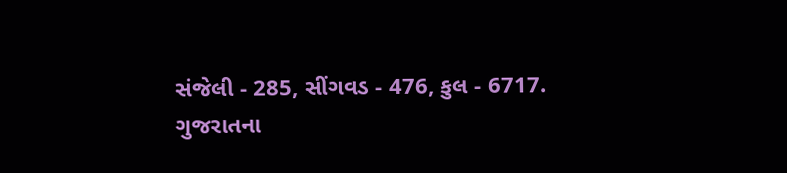સંજેલી - 285, સીંગવડ - 476, કુલ - 6717.
ગુજરાતના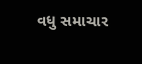વધુ સમાચાર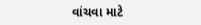વાંચવા માટે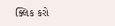ક્લિક કરો